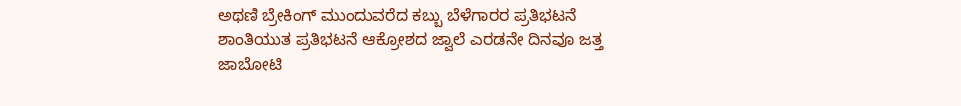ಅಥಣಿ ಬ್ರೇಕಿಂಗ್ ಮುಂದುವರೆದ ಕಬ್ಬು ಬೆಳೆಗಾರರ ಪ್ರತಿಭಟನೆ ಶಾಂತಿಯುತ ಪ್ರತಿಭಟನೆ ಆಕ್ರೋಶದ ಜ್ವಾಲೆ ಎರಡನೇ ದಿನವೂ ಜತ್ತ ಜಾಬೋಟಿ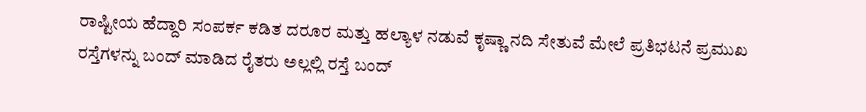ರಾಷ್ಟೀಯ ಹೆದ್ದಾರಿ ಸಂಪರ್ಕ ಕಡಿತ ದರೂರ ಮತ್ತು ಹಲ್ಯಾಳ ನಡುವೆ ಕೃಷ್ಣಾ ನದಿ ಸೇತುವೆ ಮೇಲೆ ಪ್ರತಿಭಟನೆ ಪ್ರಮುಖ ರಸ್ತೆಗಳನ್ನು ಬಂದ್ ಮಾಡಿದ ರೈತರು ಅಲ್ಲಲ್ಲಿ ರಸ್ತೆ ಬಂದ್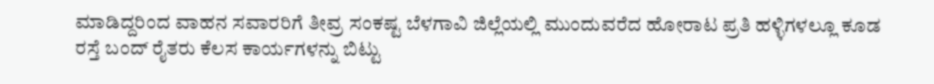ಮಾಡಿದ್ದರಿಂದ ವಾಹನ ಸವಾರರಿಗೆ ತೀವ್ರ ಸಂಕಷ್ಟ ಬೆಳಗಾವಿ ಜಿಲ್ಲೆಯಲ್ಲಿ ಮುಂದುವರೆದ ಹೋರಾಟ ಪ್ರತಿ ಹಳ್ಳಿಗಳಲ್ಲೂ ಕೂಡ ರಸ್ತೆ ಬಂದ್ ರೈತರು ಕೆಲಸ ಕಾರ್ಯಗಳನ್ನು ಬಿಟ್ಟು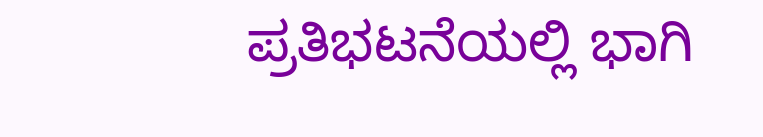ಪ್ರತಿಭಟನೆಯಲ್ಲಿ ಭಾಗಿ